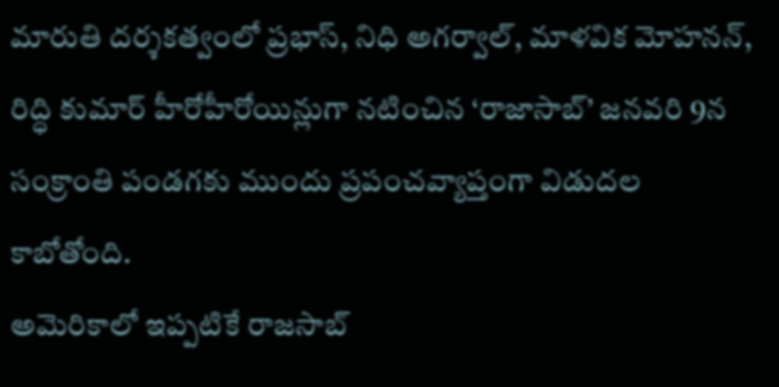మారుతి దర్శకత్వంలో ప్రభాస్, నిధి అగర్వాల్, మాళవిక మోహనన్, రిద్ధి కుమార్ హీరోహీరోయిన్లుగా నటించిన ‘రాజాసాబ్’ జనవరి 9న సంక్రాంతి పండగకు ముందు ప్రపంచవ్యాప్తంగా విడుదల కాబోతోంది.
అమెరికాలో ఇప్పటికే రాజసాబ్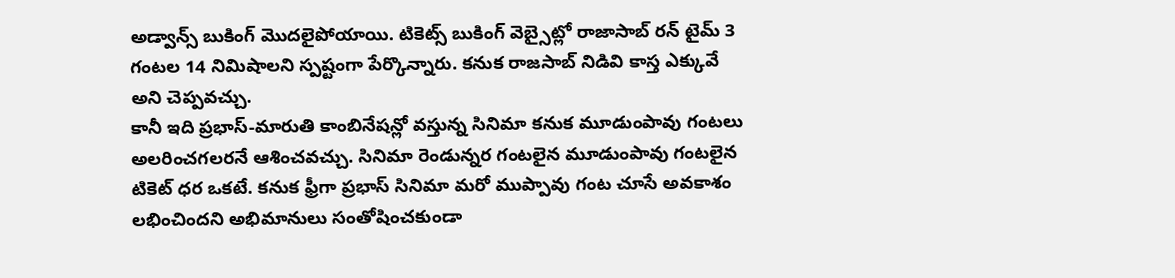అడ్వాన్స్ బుకింగ్ మొదలైపోయాయి. టికెట్స్ బుకింగ్ వెబ్సైట్లో రాజాసాబ్ రన్ టైమ్ 3 గంటల 14 నిమిషాలని స్పష్టంగా పేర్కొన్నారు. కనుక రాజసాబ్ నిడివి కాస్త ఎక్కువే అని చెప్పవచ్చు.
కానీ ఇది ప్రభాస్-మారుతి కాంబినేషన్లో వస్తున్న సినిమా కనుక మూడుంపావు గంటలు అలరించగలరనే ఆశించవచ్చు. సినిమా రెండున్నర గంటలైన మూడుంపావు గంటలైన టికెట్ ధర ఒకటే. కనుక ఫ్రీగా ప్రభాస్ సినిమా మరో ముప్పావు గంట చూసే అవకాశం లభించిందని అభిమానులు సంతోషించకుండా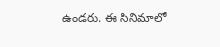ఉండరు. ఈ సినిమాలో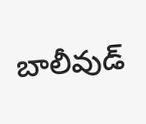బాలీవుడ్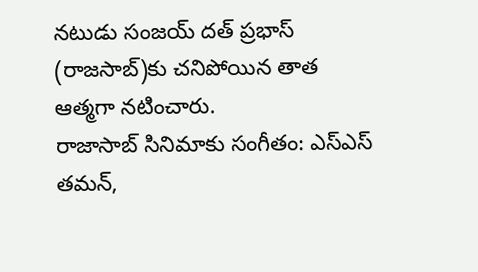నటుడు సంజయ్ దత్ ప్రభాస్ (రాజసాబ్)కు చనిపోయిన తాత ఆత్మగా నటించారు.
రాజాసాబ్ సినిమాకు సంగీతం: ఎస్ఎస్ తమన్,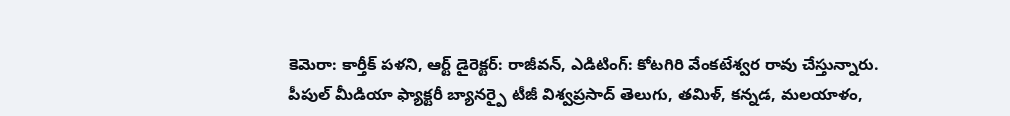కెమెరా: కార్తీక్ పళని, ఆర్ట్ డైరెక్టర్: రాజీవన్, ఎడిటింగ్: కోటగిరి వేంకటేశ్వర రావు చేస్తున్నారు.
పీపుల్ మీడియా ఫ్యాక్టరీ బ్యానర్పై టీజీ విశ్వప్రసాద్ తెలుగు, తమిళ్, కన్నడ, మలయాళం,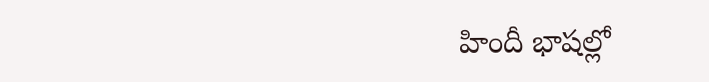హిందీ భాషల్లో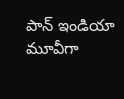పాన్ ఇండియా మూవీగా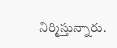నిర్మిస్తున్నారు.